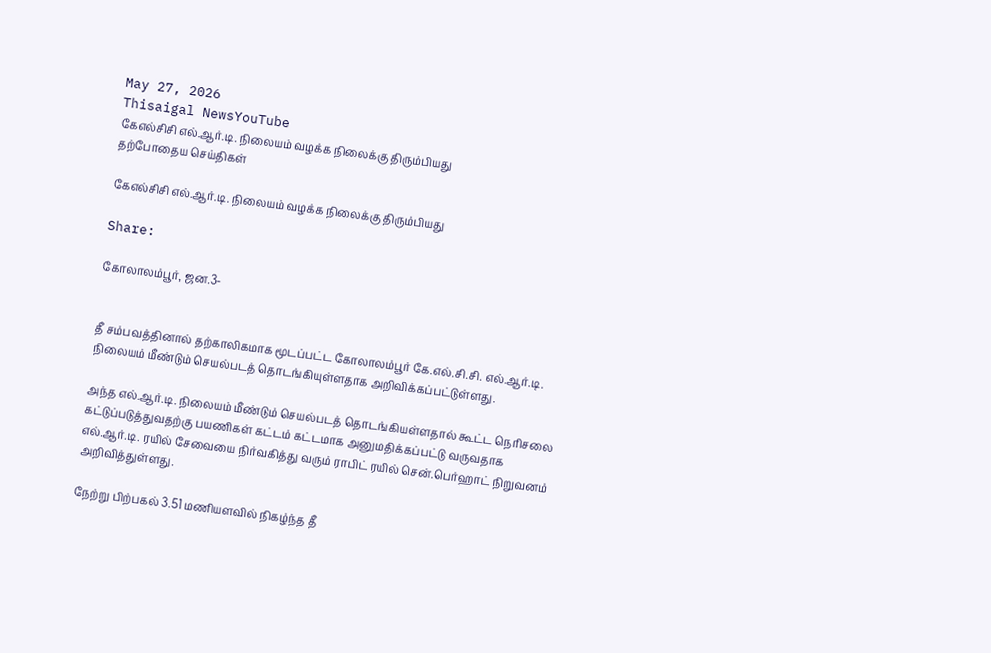May 27, 2026
Thisaigal NewsYouTube
கேஎல்சிசி எல்.ஆர்.டி. நிலையம் வழக்க நிலைக்கு திரும்பியது
தற்போதைய செய்திகள்

கேஎல்சிசி எல்.ஆர்.டி. நிலையம் வழக்க நிலைக்கு திரும்பியது

Share:

கோலாலம்பூர், ஜன.3-


தீ சம்பவத்தினால் தற்காலிகமாக மூடப்பட்ட கோலாலம்பூர் கே.எல்.சி.சி. எல்.ஆர்.டி. நிலையம் மீண்டும் செயல்படத் தொடங்கியுள்ளதாக அறிவிக்கப்பட்டுள்ளது.

அந்த எல்.ஆர்.டி. நிலையம் மீண்டும் செயல்படத் தொடங்கியள்ளதால் கூட்ட நெரிசலை கட்டுப்படுத்துவதற்கு பயணிகள் கட்டம் கட்டமாக அனுமதிக்கப்பட்டு வருவதாக எல்.ஆர்.டி. ரயில் சேவையை நிர்வகித்து வரும் ராபிட் ரயில் சென்.பெர்ஹாட் நிறுவனம் அறிவித்துள்ளது.

நேற்று பிற்பகல் 3.51 மணியளவில் நிகழ்ந்த தீ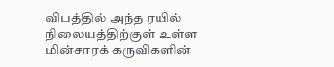விபத்தில் அந்த ரயில் நிலையத்திற்குள் உள்ள மின்சாரக் கருவிகளின்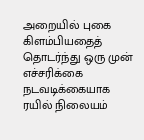அறையில் புகை கிளம்பியதைத் தொடர்ந்து ஒரு முன் எச்சரிக்கை நடவடிக்கையாக ரயில் நிலையம்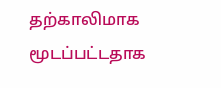தற்காலிமாக மூடப்பட்டதாக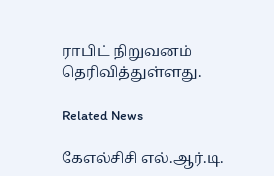ராபிட் நிறுவனம் தெரிவித்துள்ளது.

Related News

கேஎல்சிசி எல்.ஆர்.டி.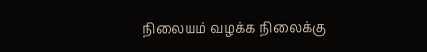நிலையம் வழக்க நிலைக்கு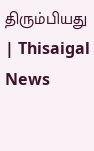திரும்பியது | Thisaigal News